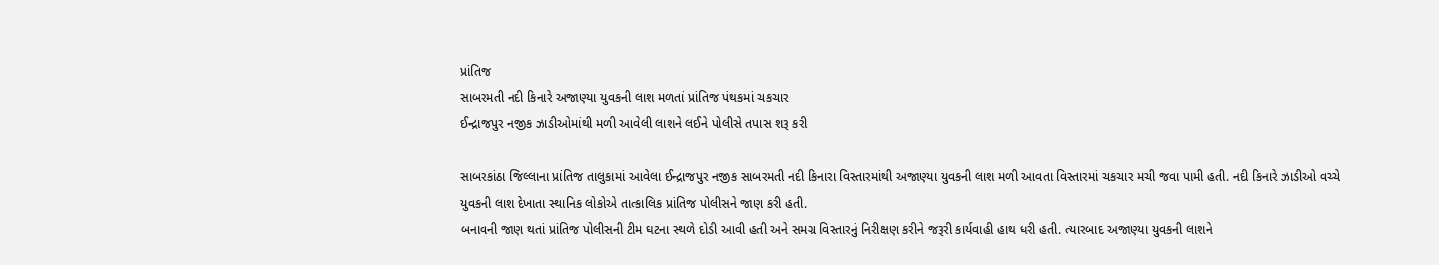પ્રાંતિજ
સાબરમતી નદી કિનારે અજાણ્યા યુવકની લાશ મળતાં પ્રાંતિજ પંથકમાં ચકચાર
ઈન્દ્રાજપુર નજીક ઝાડીઓમાંથી મળી આવેલી લાશને લઈને પોલીસે તપાસ શરૂ કરી

સાબરકાંઠા જિલ્લાના પ્રાંતિજ તાલુકામાં આવેલા ઈન્દ્રાજપુર નજીક સાબરમતી નદી કિનારા વિસ્તારમાંથી અજાણ્યા યુવકની લાશ મળી આવતા વિસ્તારમાં ચકચાર મચી જવા પામી હતી. નદી કિનારે ઝાડીઓ વચ્ચે યુવકની લાશ દેખાતા સ્થાનિક લોકોએ તાત્કાલિક પ્રાંતિજ પોલીસને જાણ કરી હતી.
બનાવની જાણ થતાં પ્રાંતિજ પોલીસની ટીમ ઘટના સ્થળે દોડી આવી હતી અને સમગ્ર વિસ્તારનું નિરીક્ષણ કરીને જરૂરી કાર્યવાહી હાથ ધરી હતી. ત્યારબાદ અજાણ્યા યુવકની લાશને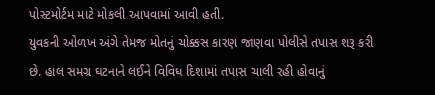પોસ્ટમોર્ટમ માટે મોકલી આપવામાં આવી હતી.
યુવકની ઓળખ અંગે તેમજ મોતનું ચોક્કસ કારણ જાણવા પોલીસે તપાસ શરૂ કરી છે. હાલ સમગ્ર ઘટનાને લઈને વિવિધ દિશામાં તપાસ ચાલી રહી હોવાનું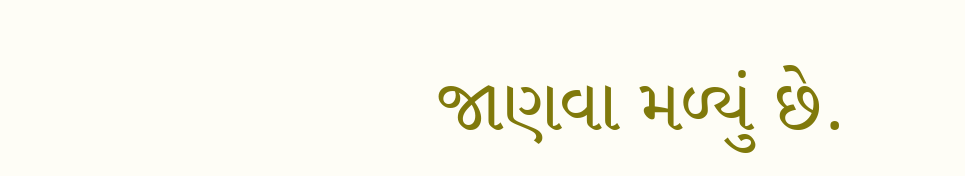જાણવા મળ્યું છે.